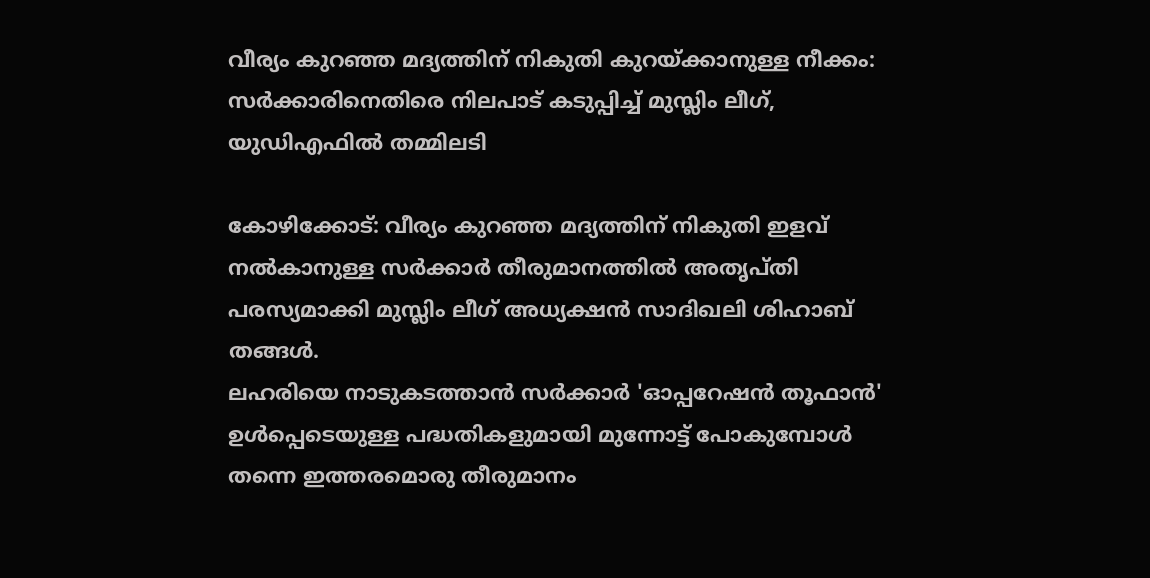വീര്യം കുറഞ്ഞ മദ്യത്തിന് നികുതി കുറയ്ക്കാനുള്ള നീക്കം: സർക്കാരിനെതിരെ നിലപാട് കടുപ്പിച്ച് മുസ്ലിം ലീഗ്, യുഡിഎഫിൽ തമ്മിലടി

കോഴിക്കോട്: വീര്യം കുറഞ്ഞ മദ്യത്തിന് നികുതി ഇളവ് നൽകാനുള്ള സർക്കാർ തീരുമാനത്തിൽ അതൃപ്തി പരസ്യമാക്കി മുസ്ലിം ലീഗ് അധ്യക്ഷൻ സാദിഖലി ശിഹാബ് തങ്ങൾ.
ലഹരിയെ നാടുകടത്താൻ സർക്കാർ 'ഓപ്പറേഷൻ തൂഫാൻ' ഉൾപ്പെടെയുള്ള പദ്ധതികളുമായി മുന്നോട്ട് പോകുമ്പോൾ തന്നെ ഇത്തരമൊരു തീരുമാനം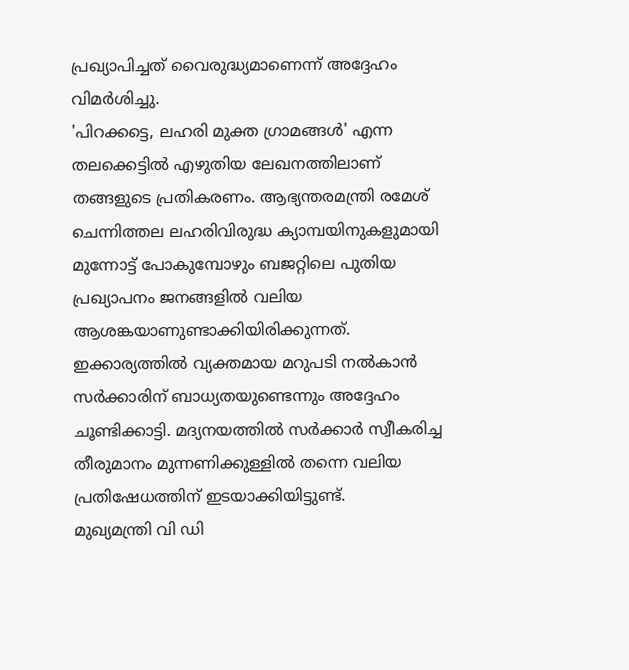പ്രഖ്യാപിച്ചത് വൈരുദ്ധ്യമാണെന്ന് അദ്ദേഹം വിമർശിച്ചു.
'പിറക്കട്ടെ, ലഹരി മുക്ത ഗ്രാമങ്ങൾ' എന്ന തലക്കെട്ടിൽ എഴുതിയ ലേഖനത്തിലാണ് തങ്ങളുടെ പ്രതികരണം. ആഭ്യന്തരമന്ത്രി രമേശ് ചെന്നിത്തല ലഹരിവിരുദ്ധ ക്യാമ്പയിനുകളുമായി മുന്നോട്ട് പോകുമ്പോഴും ബജറ്റിലെ പുതിയ പ്രഖ്യാപനം ജനങ്ങളിൽ വലിയ ആശങ്കയാണുണ്ടാക്കിയിരിക്കുന്നത്.
ഇക്കാര്യത്തിൽ വ്യക്തമായ മറുപടി നൽകാൻ സർക്കാരിന് ബാധ്യതയുണ്ടെന്നും അദ്ദേഹം ചൂണ്ടിക്കാട്ടി. മദ്യനയത്തിൽ സർക്കാർ സ്വീകരിച്ച തീരുമാനം മുന്നണിക്കുള്ളിൽ തന്നെ വലിയ പ്രതിഷേധത്തിന് ഇടയാക്കിയിട്ടുണ്ട്.
മുഖ്യമന്ത്രി വി ഡി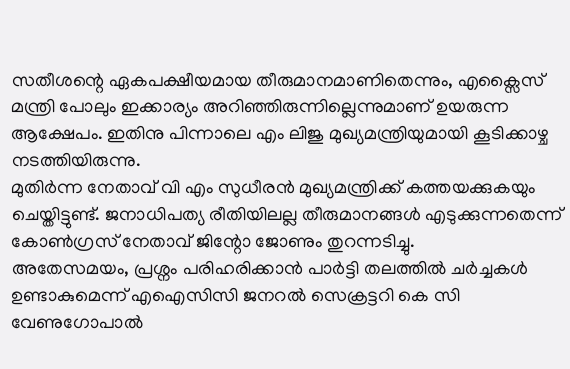സതീശന്റെ ഏകപക്ഷീയമായ തീരുമാനമാണിതെന്നും, എക്സൈസ് മന്ത്രി പോലും ഇക്കാര്യം അറിഞ്ഞിരുന്നില്ലെന്നുമാണ് ഉയരുന്ന ആക്ഷേപം. ഇതിനു പിന്നാലെ എം ലിജു മുഖ്യമന്ത്രിയുമായി കൂടിക്കാഴ്ച നടത്തിയിരുന്നു.
മുതിർന്ന നേതാവ് വി എം സുധീരൻ മുഖ്യമന്ത്രിക്ക് കത്തയക്കുകയും ചെയ്തിട്ടുണ്ട്. ജനാധിപത്യ രീതിയിലല്ല തീരുമാനങ്ങൾ എടുക്കുന്നതെന്ന് കോൺഗ്രസ് നേതാവ് ജിന്റോ ജോണും തുറന്നടിച്ചു.
അതേസമയം, പ്രശ്നം പരിഹരിക്കാൻ പാർട്ടി തലത്തിൽ ചർച്ചകൾ ഉണ്ടാകുമെന്ന് എഐസിസി ജനറൽ സെക്രട്ടറി കെ സി വേണുഗോപാൽ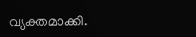വ്യക്തമാക്കി.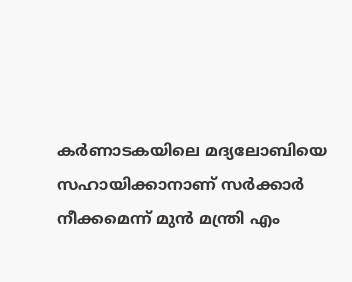കർണാടകയിലെ മദ്യലോബിയെ സഹായിക്കാനാണ് സർക്കാർ നീക്കമെന്ന് മുൻ മന്ത്രി എം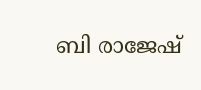ബി രാജേഷ്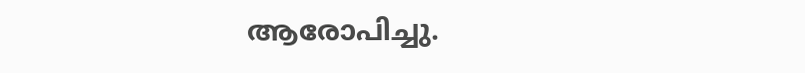ആരോപിച്ചു.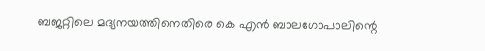ബജറ്റിലെ മദ്യനയത്തിനെതിരെ കെ എൻ ബാലഗോപാലിന്റെ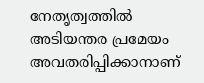നേതൃത്വത്തിൽ അടിയന്തര പ്രമേയം അവതരിപ്പിക്കാനാണ്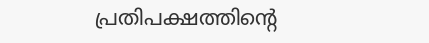പ്രതിപക്ഷത്തിന്റെ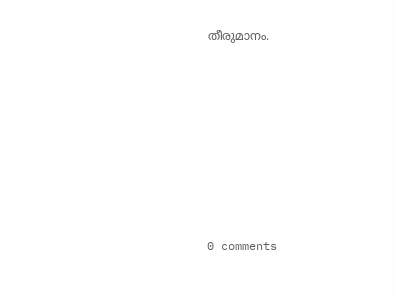തീരുമാനം.









0 comments